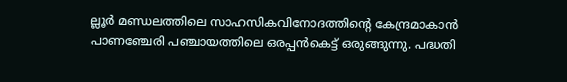ല്ലൂര്‍ മണ്ഡലത്തിലെ സാഹസികവിനോദത്തിന്റെ കേന്ദ്രമാകാന്‍ പാണഞ്ചേരി പഞ്ചായത്തിലെ ഒരപ്പന്‍കെട്ട് ഒരുങ്ങുന്നു. പദ്ധതി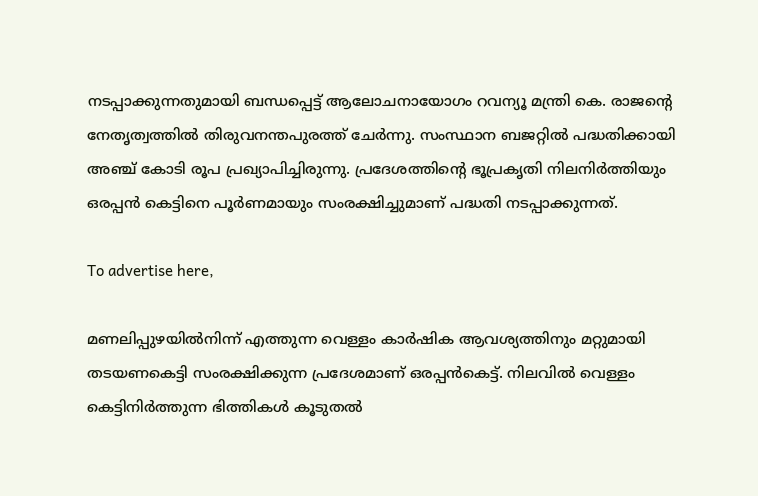നടപ്പാക്കുന്നതുമായി ബന്ധപ്പെട്ട് ആലോചനായോഗം റവന്യൂ മന്ത്രി കെ. രാജന്റെ നേതൃത്വത്തില്‍ തിരുവനന്തപുരത്ത് ചേര്‍ന്നു. സംസ്ഥാന ബജറ്റില്‍ പദ്ധതിക്കായി അഞ്ച് കോടി രൂപ പ്രഖ്യാപിച്ചിരുന്നു. പ്രദേശത്തിന്റെ ഭൂപ്രകൃതി നിലനിര്‍ത്തിയും ഒരപ്പന്‍ കെട്ടിനെ പൂര്‍ണമായും സംരക്ഷിച്ചുമാണ് പദ്ധതി നടപ്പാക്കുന്നത്.

To advertise here,

മണലിപ്പുഴയില്‍നിന്ന് എത്തുന്ന വെള്ളം കാര്‍ഷിക ആവശ്യത്തിനും മറ്റുമായി തടയണകെട്ടി സംരക്ഷിക്കുന്ന പ്രദേശമാണ് ഒരപ്പന്‍കെട്ട്. നിലവില്‍ വെള്ളം കെട്ടിനിര്‍ത്തുന്ന ഭിത്തികള്‍ കൂടുതല്‍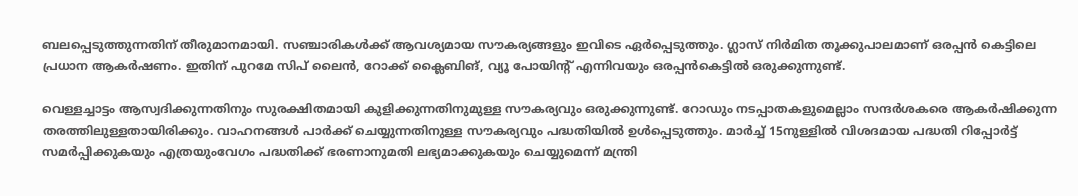ബലപ്പെടുത്തുന്നതിന് തീരുമാനമായി. സഞ്ചാരികള്‍ക്ക് ആവശ്യമായ സൗകര്യങ്ങളും ഇവിടെ ഏര്‍പ്പെടുത്തും. ഗ്ലാസ് നിര്‍മിത തൂക്കുപാലമാണ് ഒരപ്പന്‍ കെട്ടിലെ പ്രധാന ആകര്‍ഷണം. ഇതിന് പുറമേ സിപ് ലൈന്‍, റോക്ക് ക്ലൈബിങ്, വ്യൂ പോയിന്റ് എന്നിവയും ഒരപ്പന്‍കെട്ടില്‍ ഒരുക്കുന്നുണ്ട്.

വെള്ളച്ചാട്ടം ആസ്വദിക്കുന്നതിനും സുരക്ഷിതമായി കുളിക്കുന്നതിനുമുള്ള സൗകര്യവും ഒരുക്കുന്നുണ്ട്. റോഡും നടപ്പാതകളുമെല്ലാം സന്ദര്‍ശകരെ ആകര്‍ഷിക്കുന്ന തരത്തിലുള്ളതായിരിക്കും. വാഹനങ്ങള്‍ പാര്‍ക്ക് ചെയ്യുന്നതിനുള്ള സൗകര്യവും പദ്ധതിയില്‍ ഉള്‍പ്പെടുത്തും. മാര്‍ച്ച് 15നുള്ളില്‍ വിശദമായ പദ്ധതി റിപ്പോര്‍ട്ട് സമര്‍പ്പിക്കുകയും എത്രയുംവേഗം പദ്ധതിക്ക് ഭരണാനുമതി ലഭ്യമാക്കുകയും ചെയ്യുമെന്ന് മന്ത്രി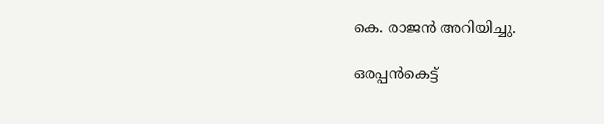കെ. രാജന്‍ അറിയിച്ചു.

ഒരപ്പന്‍കെട്ട്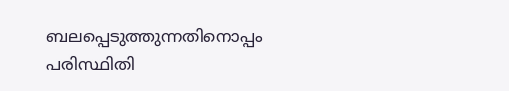ബലപ്പെടുത്തുന്നതിനൊപ്പം പരിസ്ഥിതി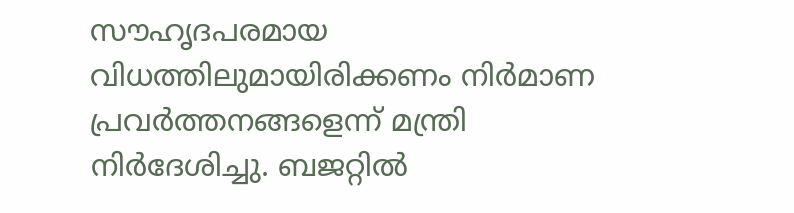സൗഹൃദപരമായ വിധത്തിലുമായിരിക്കണം നിര്‍മാണ പ്രവര്‍ത്തനങ്ങളെന്ന് മന്ത്രി നിര്‍ദേശിച്ചു. ബജറ്റില്‍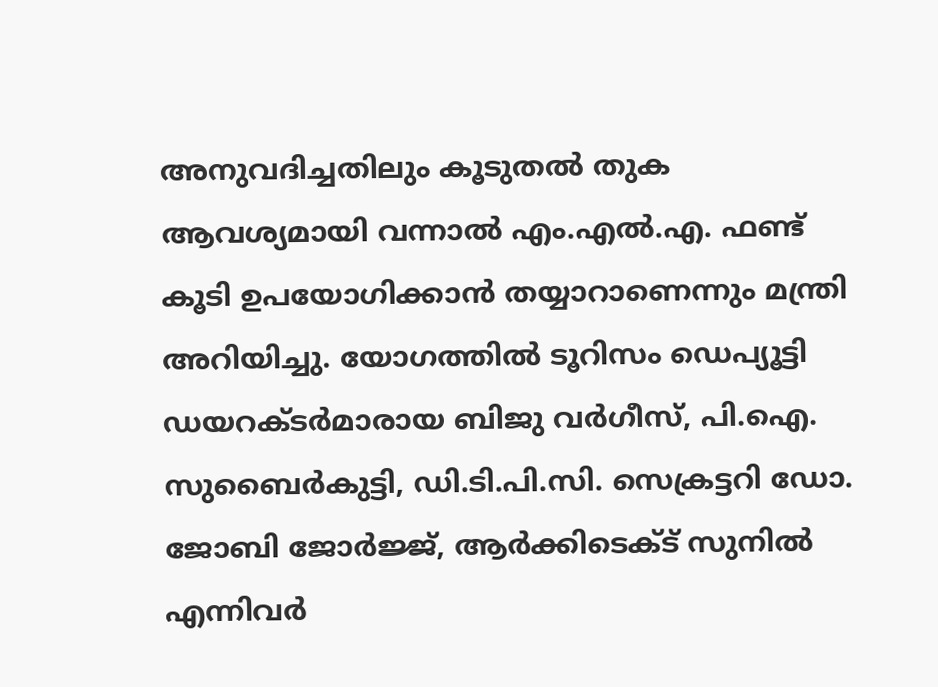അനുവദിച്ചതിലും കൂടുതല്‍ തുക ആവശ്യമായി വന്നാല്‍ എം.എല്‍.എ. ഫണ്ട് കൂടി ഉപയോഗിക്കാന്‍ തയ്യാറാണെന്നും മന്ത്രി അറിയിച്ചു. യോഗത്തില്‍ ടൂറിസം ഡെപ്യൂട്ടി ഡയറക്ടര്‍മാരായ ബിജു വര്‍ഗീസ്, പി.ഐ. സുബൈര്‍കുട്ടി, ഡി.ടി.പി.സി. സെക്രട്ടറി ഡോ. ജോബി ജോര്‍ജ്ജ്, ആര്‍ക്കിടെക്ട് സുനില്‍ എന്നിവര്‍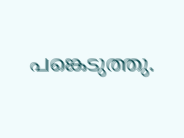പങ്കെടുത്തു.